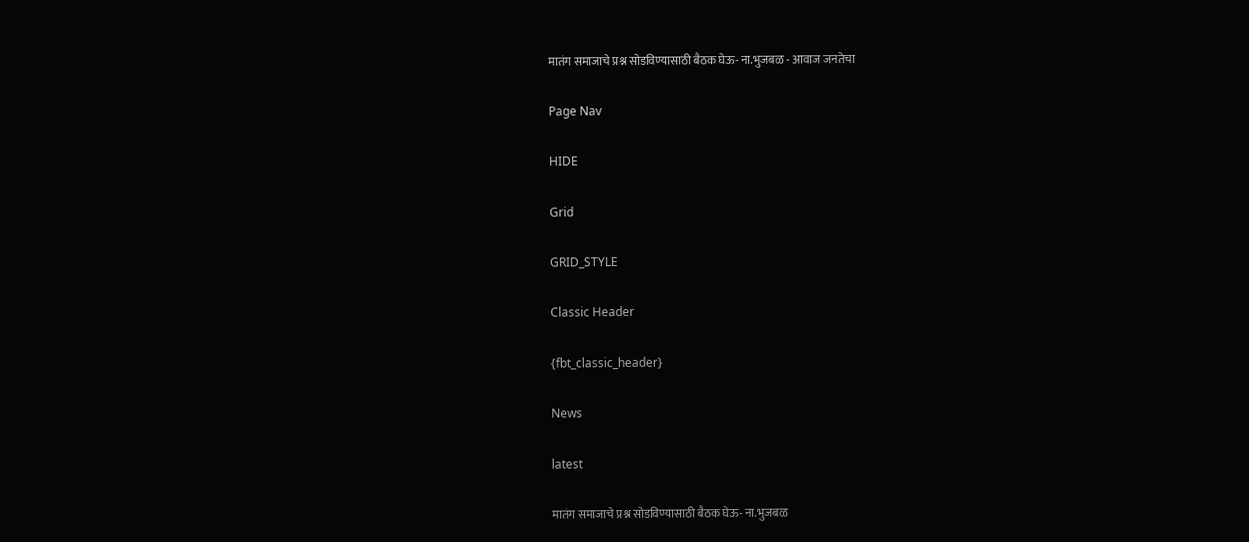मातंग समाजाचे प्रश्न सोडविण्यासाठी बैठक घेऊ- ना.भुजबळ - आवाज जनतेचा

Page Nav

HIDE

Grid

GRID_STYLE

Classic Header

{fbt_classic_header}

News

latest

मातंग समाजाचे प्रश्न सोडविण्यासाठी बैठक घेऊ- ना.भुजबळ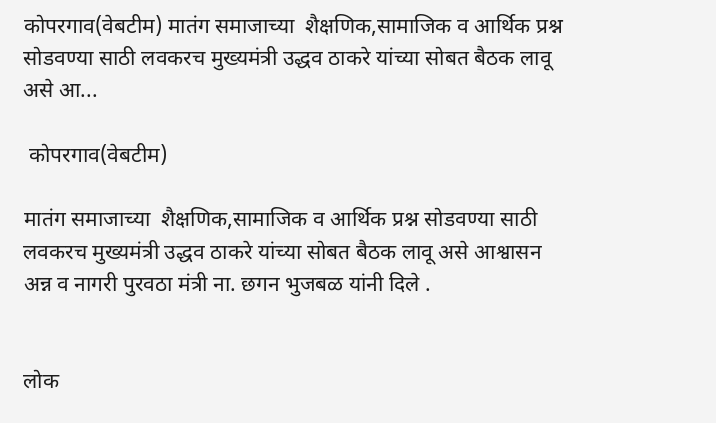कोपरगाव(वेबटीम) मातंग समाजाच्या  शैक्षणिक,सामाजिक व आर्थिक प्रश्न सोडवण्या साठी लवकरच मुख्यमंत्री उद्धव ठाकरे यांच्या सोबत बैठक लावू असे आ...

 कोपरगाव(वेबटीम)

मातंग समाजाच्या  शैक्षणिक,सामाजिक व आर्थिक प्रश्न सोडवण्या साठी लवकरच मुख्यमंत्री उद्धव ठाकरे यांच्या सोबत बैठक लावू असे आश्वासन अन्न व नागरी पुरवठा मंत्री ना. छगन भुजबळ यांनी दिले .


लोक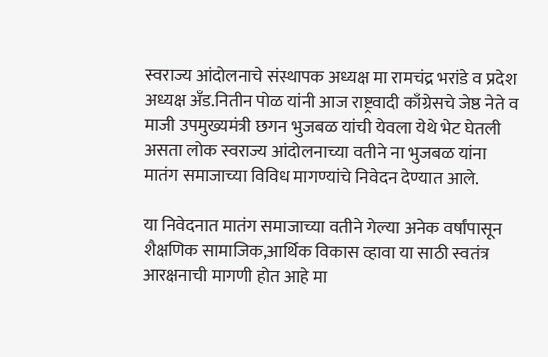स्वराज्य आंदोलनाचे संस्थापक अध्यक्ष मा रामचंद्र भरांडे व प्रदेश अध्यक्ष अँड.नितीन पोळ यांनी आज राष्ट्रवादी काँग्रेसचे जेष्ठ नेते व माजी उपमुख्यमंत्री छगन भुजबळ यांची येवला येथे भेट घेतली असता लोक स्वराज्य आंदोलनाच्या वतीने ना भुजबळ यांना मातंग समाजाच्या विविध मागण्यांचे निवेदन देण्यात आले.

या निवेदनात मातंग समाजाच्या वतीने गेल्या अनेक वर्षांपासून शैक्षणिक सामाजिक,आर्थिक विकास व्हावा या साठी स्वतंत्र आरक्षनाची मागणी होत आहे मा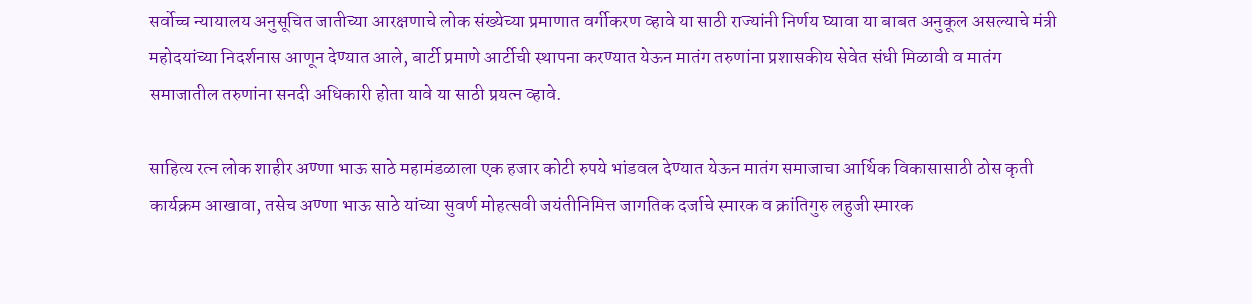सर्वोच्च न्यायालय अनुसूचित जातीच्या आरक्षणाचे लोक संख्येच्या प्रमाणात वर्गीकरण व्हावे या साठी राज्यांनी निर्णय घ्यावा या बाबत अनुकूल असल्याचे मंत्री महोदयांच्या निदर्शनास आणून देण्यात आले, बार्टी प्रमाणे आर्टीची स्थापना करण्यात येऊन मातंग तरुणांना प्रशासकीय सेवेत संधी मिळावी व मातंग समाजातील तरुणांना सनदी अधिकारी होता यावे या साठी प्रयत्न व्हावे.

साहित्य रत्न लोक शाहीर अण्णा भाऊ साठे महामंडळाला एक हजार कोटी रुपये भांडवल देण्यात येऊन मातंग समाजाचा आर्थिक विकासासाठी ठोस कृती कार्यक्रम आखावा, तसेच अण्णा भाऊ साठे यांच्या सुवर्ण मोहत्सवी जयंतीनिमित्त जागतिक दर्जाचे स्मारक व क्रांतिगुरु लहुजी स्मारक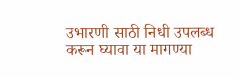उभारणी साठी निधी उपलब्ध करून घ्यावा या मागण्या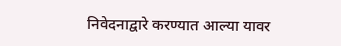निवेदनाद्वारे करण्यात आल्या यावर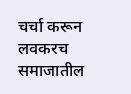चर्चा करून लवकरच समाजातील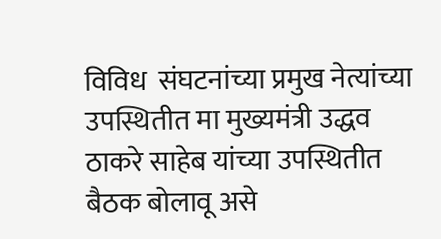विविध  संघटनांच्या प्रमुख नेत्यांच्या उपस्थितीत मा मुख्यमंत्री उद्धव ठाकरे साहेब यांच्या उपस्थितीत बैठक बोलावू असे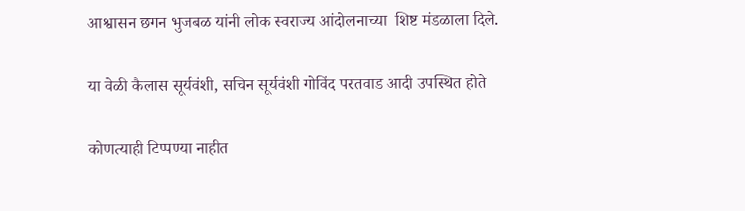आश्वासन छगन भुजबळ यांनी लोक स्वराज्य आंदोलनाच्या  शिष्ट मंडळाला दिले.

या वेळी कैलास सूर्यवंशी, सचिन सूर्यवंशी गोविंद परतवाड आदी उपस्थित होते

कोणत्याही टिप्पण्‍या नाहीत